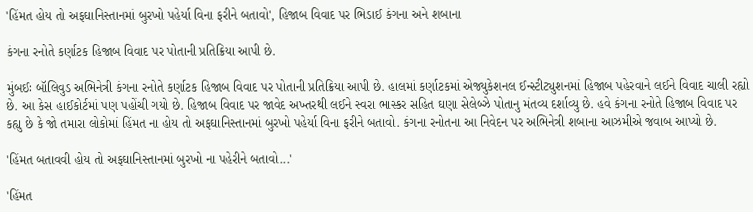'હિંમત હોય તો અફઘાનિસ્તાનમાં બુરખો પહેર્યા વિના ફરીને બતાવો', હિજાબ વિવાદ પર ભિડાઈ કંગના અને શબાના

કંગના રનોતે કર્ણાટક હિજાબ વિવાદ પર પોતાની પ્રતિક્રિયા આપી છે.

મુંબઈઃ બૉલિવુડ અભિનેત્રી કંગના રનોતે કર્ણાટક હિજાબ વિવાદ પર પોતાની પ્રતિક્રિયા આપી છે. હાલમાં કર્ણાટકમાં એજ્યુકેશનલ ઈન્સ્ટીટ્યુશનમાં હિજાબ પહેરવાને લઈને વિવાદ ચાલી રહ્યો છે. આ કેસ હાઈકોર્ટમાં પણ પહોંચી ગયો છે. હિજાબ વિવાદ પર જાવેદ અખ્તરથી લઈને સ્વરા ભાસ્કર સહિત ઘણા સેલેબ્ઝે પોતાનુ મંતવ્ય દર્શાવ્યુ છે. હવે કંગના રનોતે હિજાબ વિવાદ પર કહ્યુ છે કે જો તમારા લોકોમાં હિંમત ના હોય તો અફઘાનિસ્તાનમાં બુરખો પહેર્યા વિના ફરીને બતાવો. કંગના રનોતના આ નિવેદન પર અભિનેત્રી શબાના આઝમીએ જવાબ આપ્યો છે.

'હિંમત બતાવવી હોય તો અફઘાનિસ્તાનમાં બુરખો ના પહેરીને બતાવો...'

'હિંમત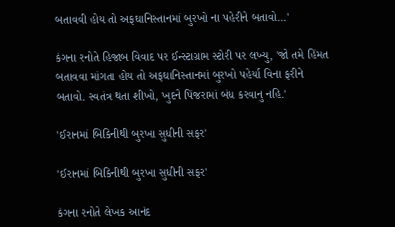બતાવવી હોય તો અફઘાનિસ્તાનમાં બુરખો ના પહેરીને બતાવો...'

કંગના રનોતે હિજાબ વિવાદ પર ઈન્સ્ટાગ્રામ સ્ટોરી પર લખ્યુ, 'જો તમે હિંમત બતાવવા માંગતા હોય તો અફઘાનિસ્તાનમાં બુરખો પહેર્યા વિના ફરીને બતાવો. સ્વતંત્ર થતા શીખો, ખુદને પિંજરામાં બંધ કરવાનુ નહિ.'

'ઈરાનમાં બિકિનીથી બુરખા સુધીની સફર'

'ઈરાનમાં બિકિનીથી બુરખા સુધીની સફર'

કંગના રનોતે લેખક આનંદ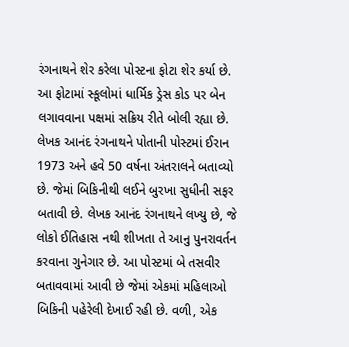રંગનાથને શેર કરેલા પોસ્ટના ફોટા શેર કર્યા છે. આ ફોટામાં સ્કૂલોમાં ધાર્મિક ડ્રેસ કોડ પર બેન લગાવવાના પક્ષમાં સક્રિય રીતે બોલી રહ્યા છે. લેખક આનંદ રંગનાથને પોતાની પોસ્ટમાં ઈરાન 1973 અને હવે 50 વર્ષના અંતરાલને બતાવ્યો છે. જેમાં બિકિનીથી લઈને બુરખા સુધીની સફર બતાવી છે. લેખક આનંદ રંગનાથને લખ્યુ છે, જે લોકો ઈતિહાસ નથી શીખતા તે આનુ પુનરાવર્તન કરવાના ગુનેગાર છે. આ પોસ્ટમાં બે તસવીર બતાવવામાં આવી છે જેમાં એકમાં મહિલાઓ બિકિની પહેરેલી દેખાઈ રહી છે. વળી, એક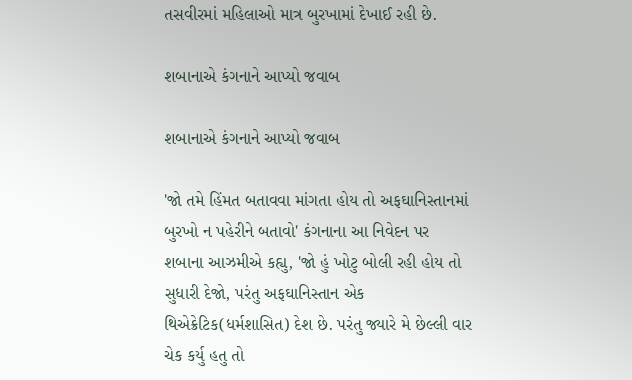તસવીરમાં મહિલાઓ માત્ર બુરખામાં દેખાઈ રહી છે.

શબાનાએ કંગનાને આપ્યો જવાબ

શબાનાએ કંગનાને આપ્યો જવાબ

'જો તમે હિંમત બતાવવા માંગતા હોય તો અફઘાનિસ્તાનમાં બુરખો ન પહેરીને બતાવો' કંગનાના આ નિવેદન પર શબાના આઝમીએ કહ્યુ, 'જો હું ખોટુ બોલી રહી હોય તો સુધારી દેજો, પરંતુ અફઘાનિસ્તાન એક થિએક્રેટિક(ધર્મશાસિત) દેશ છે. પરંતુ જ્યારે મે છેલ્લી વાર ચેક કર્યુ હતુ તો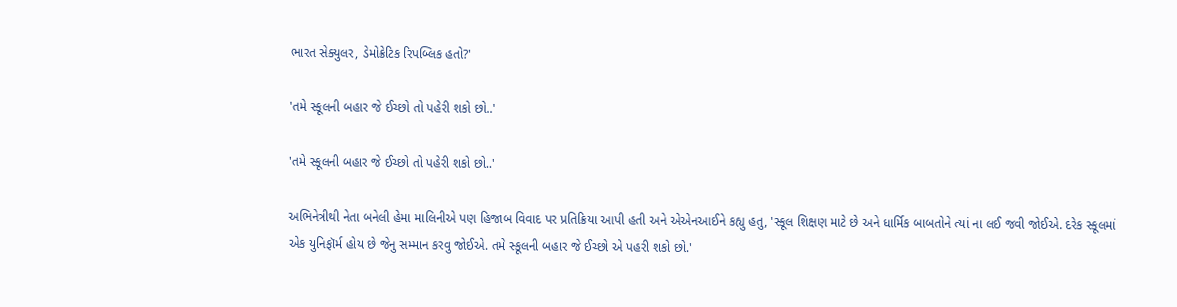ભારત સેક્યુલર, ડેમોક્રેટિક રિપબ્લિક હતો?'

'તમે સ્કૂલની બહાર જે ઈચ્છો તો પહેરી શકો છો..'

'તમે સ્કૂલની બહાર જે ઈચ્છો તો પહેરી શકો છો..'

અભિનેત્રીથી નેતા બનેલી હેમા માલિનીએ પણ હિજાબ વિવાદ પર પ્રતિક્રિયા આપી હતી અને એએનઆઈને કહ્યુ હતુ, 'સ્કૂલ શિક્ષણ માટે છે અને ધાર્મિક બાબતોને ત્યાં ના લઈ જવી જોઈએ. દરેક સ્કૂલમાં એક યુનિફૉર્મ હોય છે જેનુ સમ્માન કરવુ જોઈએ. તમે સ્કૂલની બહાર જે ઈચ્છો એ પહરી શકો છો.'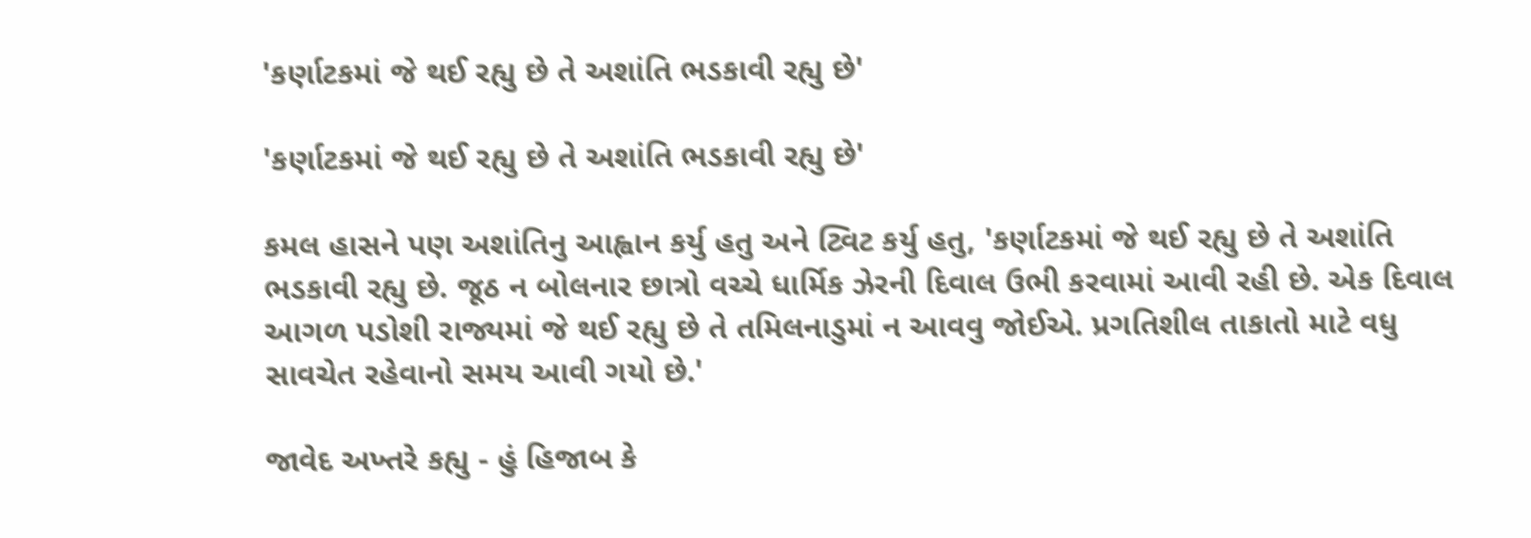'કર્ણાટકમાં જે થઈ રહ્યુ છે તે અશાંતિ ભડકાવી રહ્યુ છે'

'કર્ણાટકમાં જે થઈ રહ્યુ છે તે અશાંતિ ભડકાવી રહ્યુ છે'

કમલ હાસને પણ અશાંતિનુ આહ્વાન કર્યુ હતુ અને ટ્વિટ કર્યુ હતુ, 'કર્ણાટકમાં જે થઈ રહ્યુ છે તે અશાંતિ ભડકાવી રહ્યુ છે. જૂઠ ન બોલનાર છાત્રો વચ્ચે ધાર્મિક ઝેરની દિવાલ ઉભી કરવામાં આવી રહી છે. એક દિવાલ આગળ પડોશી રાજ્યમાં જે થઈ રહ્યુ છે તે તમિલનાડુમાં ન આવવુ જોઈએ. પ્રગતિશીલ તાકાતો માટે વધુ સાવચેત રહેવાનો સમય આવી ગયો છે.'

જાવેદ અખ્તરે કહ્યુ - હું હિજાબ કે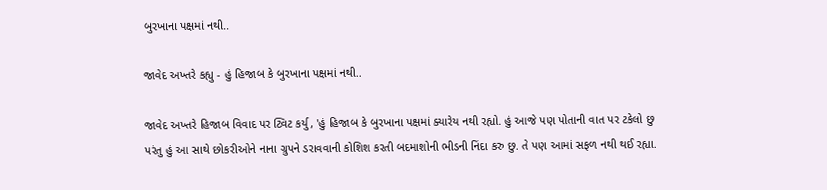બુરખાના પક્ષમાં નથી..

જાવેદ અખ્તરે કહ્યુ - હું હિજાબ કે બુરખાના પક્ષમાં નથી..

જાવેદ અખ્તરે હિજાબ વિવાદ પર ટ્વિટ કર્યુ, 'હું હિજાબ કે બુરખાના પક્ષમાં ક્યારેય નથી રહ્યો. હું આજે પણ પોતાની વાત પર ટકેલો છુ પરંતુ હું આ સાથે છોકરીઓને નાના ગ્રુપને ડરાવવાની કોશિશ કરતી બદમાશોની ભીડની નિંદા કરુ છુ. તે પણ આમાં સફળ નથી થઈ રહ્યા.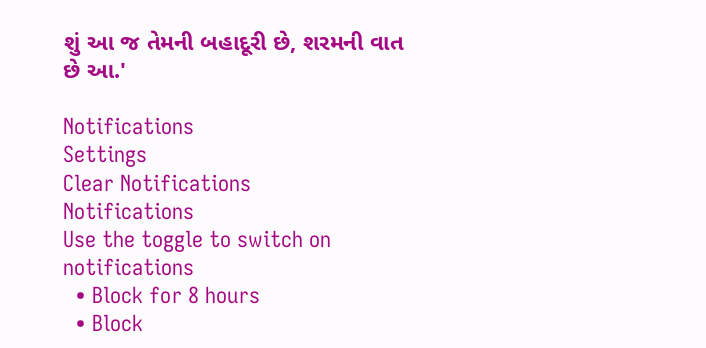શું આ જ તેમની બહાદૂરી છે, શરમની વાત છે આ.'

Notifications
Settings
Clear Notifications
Notifications
Use the toggle to switch on notifications
  • Block for 8 hours
  • Block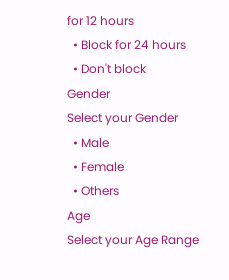for 12 hours
  • Block for 24 hours
  • Don't block
Gender
Select your Gender
  • Male
  • Female
  • Others
Age
Select your Age Range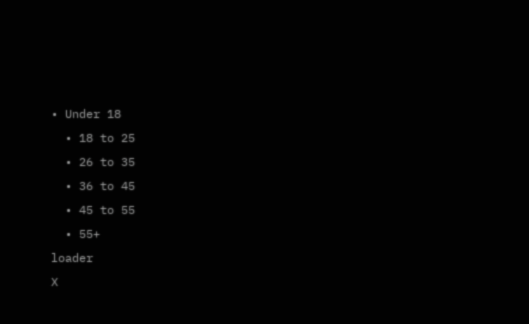• Under 18
  • 18 to 25
  • 26 to 35
  • 36 to 45
  • 45 to 55
  • 55+
loader
X